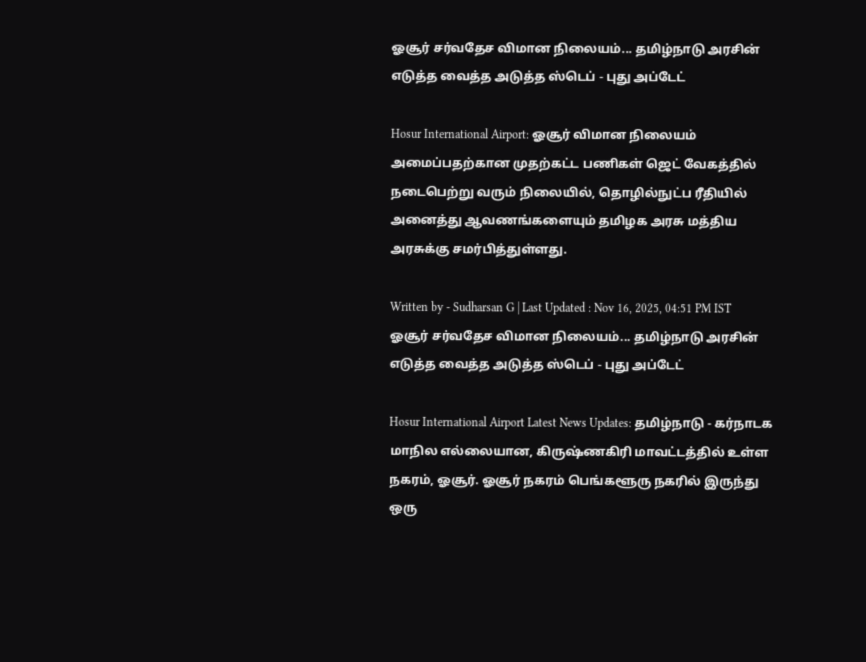ஓசூர் சர்வதேச விமான நிலையம்... தமிழ்நாடு அரசின் எடுத்த வைத்த அடுத்த ஸ்டெப் - புது அப்டேட்

Hosur International Airport: ஓசூர் விமான நிலையம் அமைப்பதற்கான முதற்கட்ட பணிகள் ஜெட் வேகத்தில் நடைபெற்று வரும் நிலையில், தொழில்நுட்ப ரீதியில் அனைத்து ஆவணங்களையும் தமிழக அரசு மத்திய அரசுக்கு சமர்பித்துள்ளது.

Written by - Sudharsan G | Last Updated : Nov 16, 2025, 04:51 PM IST
ஓசூர் சர்வதேச விமான நிலையம்... தமிழ்நாடு அரசின் எடுத்த வைத்த அடுத்த ஸ்டெப் - புது அப்டேட்

Hosur International Airport Latest News Updates: தமிழ்நாடு - கர்நாடக மாநில எல்லையான, கிருஷ்ணகிரி மாவட்டத்தில் உள்ள நகரம், ஓசூர். ஓசூர் நகரம் பெங்களூரு நகரில் இருந்து ஒரு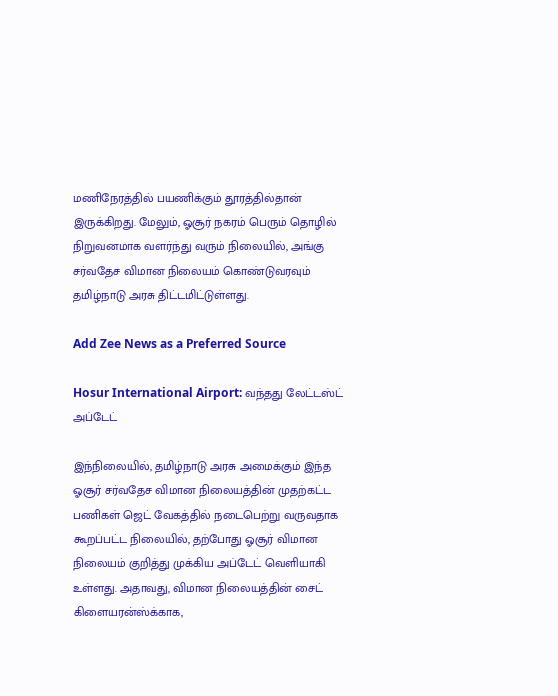மணிநேரத்தில் பயணிக்கும் தூரத்தில்தான் இருக்கிறது. மேலும், ஓசூர் நகரம் பெரும் தொழில் நிறுவனமாக வளர்ந்து வரும் நிலையில், அங்கு சர்வதேச விமான நிலையம் கொண்டுவரவும் தமிழ்நாடு அரசு திட்டமிட்டுள்ளது.

Add Zee News as a Preferred Source

Hosur International Airport: வந்தது லேட்டஸ்ட் அப்டேட்

இந்நிலையில், தமிழ்நாடு அரசு அமைக்கும் இந்த ஓசூர் சர்வதேச விமான நிலையத்தின் முதற்கட்ட பணிகள் ஜெட் வேகத்தில் நடைபெற்று வருவதாக கூறப்பட்ட நிலையில், தற்போது ஓசூர் விமான நிலையம் குறித்து முக்கிய அப்டேட் வெளியாகி உள்ளது. அதாவது, விமான நிலையத்தின் சைட் கிளையரன்ஸ்க்காக,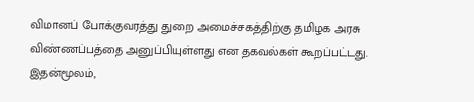விமானப் போக்குவரத்து துறை அமைச்சகத்திற்கு தமிழக அரசு விண்ணப்பத்தை அனுப்பியுள்ளது என தகவல்கள் கூறப்பட்டது. இதன்மூலம்,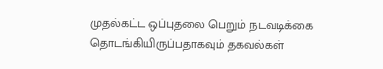முதல்கட்ட ஒப்புதலை பெறும் நடவடிக்கை தொடங்கியிருப்பதாகவும் தகவல்கள்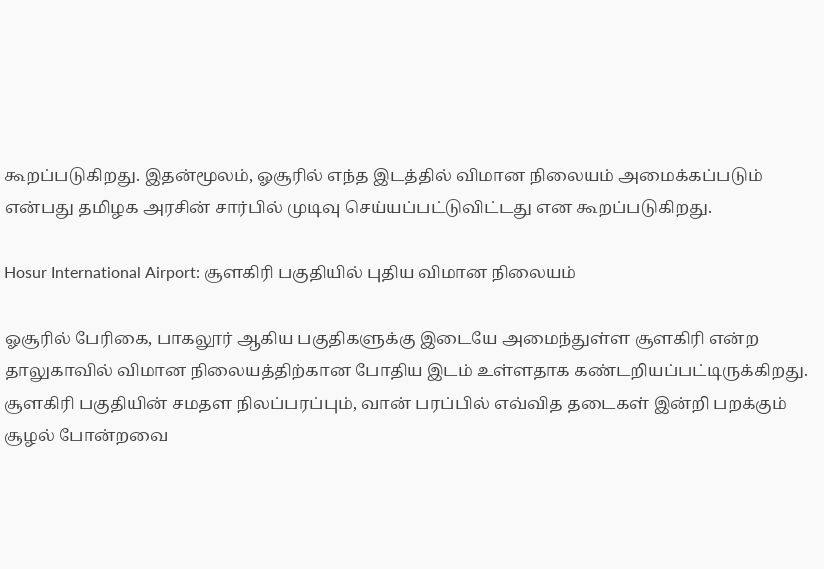கூறப்படுகிறது. இதன்மூலம், ஓசூரில் எந்த இடத்தில் விமான நிலையம் அமைக்கப்படும் என்பது தமிழக அரசின் சார்பில் முடிவு செய்யப்பட்டுவிட்டது என கூறப்படுகிறது.

Hosur International Airport: சூளகிரி பகுதியில் புதிய விமான நிலையம்

ஓசூரில் பேரிகை, பாகலூர் ஆகிய பகுதிகளுக்கு இடையே அமைந்துள்ள சூளகிரி என்ற தாலுகாவில் விமான நிலையத்திற்கான போதிய இடம் உள்ளதாக கண்டறியப்பட்டிருக்கிறது. சூளகிரி பகுதியின் சமதள நிலப்பரப்பும், வான் பரப்பில் எவ்வித தடைகள் இன்றி பறக்கும் சூழல் போன்றவை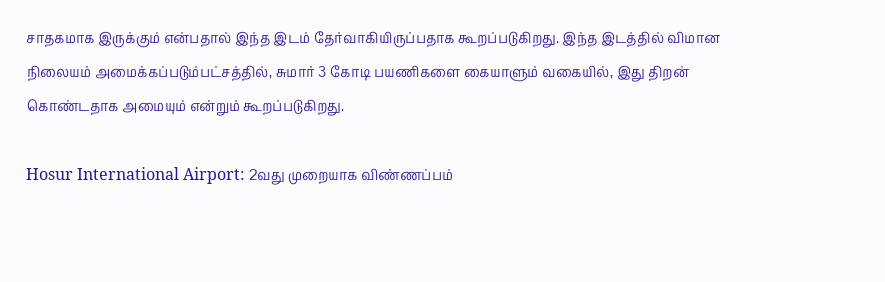சாதகமாக இருக்கும் என்பதால் இந்த இடம் தேர்வாகியிருப்பதாக கூறப்படுகிறது. இந்த இடத்தில் விமான நிலையம் அமைக்கப்படும்பட்சத்தில், சுமார் 3 கோடி பயணிகளை கையாளும் வகையில், இது திறன் கொண்டதாக அமையும் என்றும் கூறப்படுகிறது.

Hosur International Airport: 2வது முறையாக விண்ணப்பம்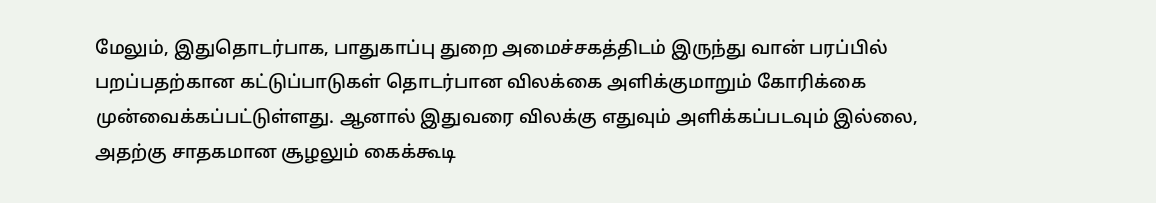மேலும், இதுதொடர்பாக, பாதுகாப்பு துறை அமைச்சகத்திடம் இருந்து வான் பரப்பில் பறப்பதற்கான கட்டுப்பாடுகள் தொடர்பான விலக்கை அளிக்குமாறும் கோரிக்கை முன்வைக்கப்பட்டுள்ளது. ஆனால் இதுவரை விலக்கு எதுவும் அளிக்கப்படவும் இல்லை, அதற்கு சாதகமான சூழலும் கைக்கூடி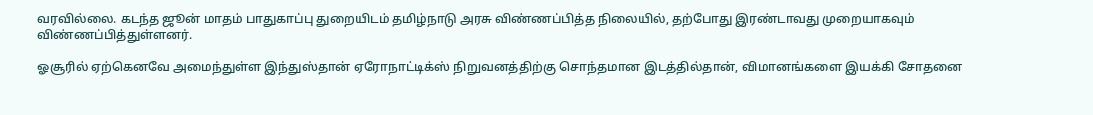வரவில்லை. கடந்த ஜூன் மாதம் பாதுகாப்பு துறையிடம் தமிழ்நாடு அரசு விண்ணப்பித்த நிலையில், தற்போது இரண்டாவது முறையாகவும் விண்ணப்பித்துள்ளனர்.

ஓசூரில் ஏற்கெனவே அமைந்துள்ள இந்துஸ்தான் ஏரோநாட்டிக்ஸ் நிறுவனத்திற்கு சொந்தமான இடத்தில்தான், விமானங்களை இயக்கி சோதனை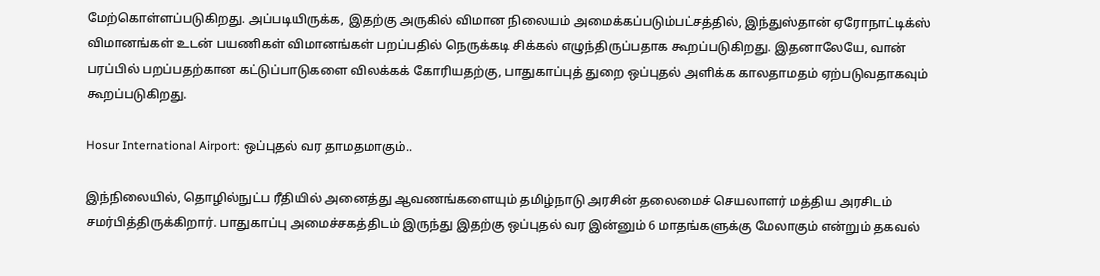மேற்கொள்ளப்படுகிறது. அப்படியிருக்க, இதற்கு அருகில் விமான நிலையம் அமைக்கப்படும்பட்சத்தில், இந்துஸ்தான் ஏரோநாட்டிக்ஸ் விமானங்கள் உடன் பயணிகள் விமானங்கள் பறப்பதில் நெருக்கடி சிக்கல் எழுந்திருப்பதாக கூறப்படுகிறது. இதனாலேயே, வான் பரப்பில் பறப்பதற்கான கட்டுப்பாடுகளை விலக்கக் கோரியதற்கு, பாதுகாப்புத் துறை ஒப்புதல் அளிக்க காலதாமதம் ஏற்படுவதாகவும் கூறப்படுகிறது.

Hosur International Airport: ஒப்புதல் வர தாமதமாகும்..

இந்நிலையில், தொழில்நுட்ப ரீதியில் அனைத்து ஆவணங்களையும் தமிழ்நாடு அரசின் தலைமைச் செயலாளர் மத்திய அரசிடம் சமர்பித்திருக்கிறார். பாதுகாப்பு அமைச்சகத்திடம் இருந்து இதற்கு ஒப்புதல் வர இன்னும் 6 மாதங்களுக்கு மேலாகும் என்றும் தகவல்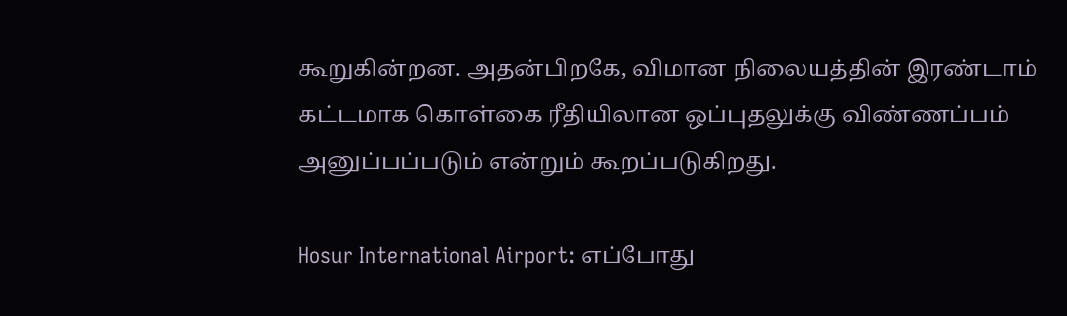கூறுகின்றன. அதன்பிறகே, விமான நிலையத்தின் இரண்டாம் கட்டமாக கொள்கை ரீதியிலான ஒப்புதலுக்கு விண்ணப்பம் அனுப்பப்படும் என்றும் கூறப்படுகிறது.

Hosur International Airport: எப்போது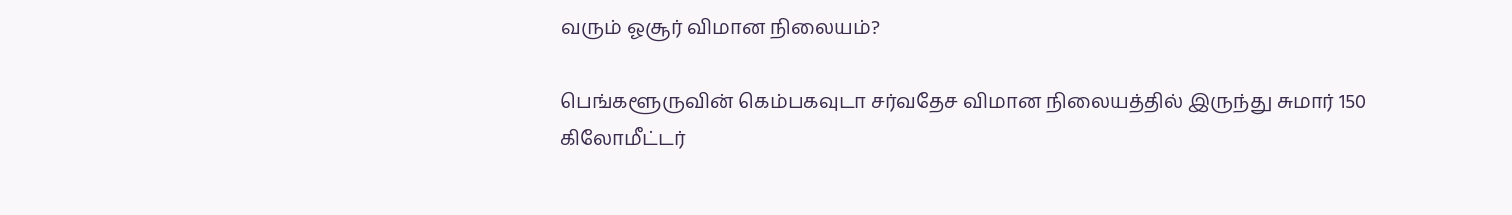வரும் ஓசூர் விமான நிலையம்?

பெங்களூருவின் கெம்பகவுடா சர்வதேச விமான நிலையத்தில் இருந்து சுமார் 150 கிலோமீட்டர்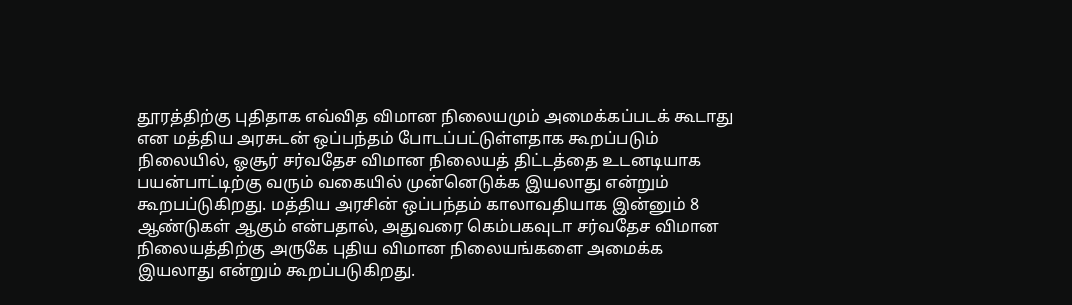தூரத்திற்கு புதிதாக எவ்வித விமான நிலையமும் அமைக்கப்படக் கூடாது என மத்திய அரசுடன் ஒப்பந்தம் போடப்பட்டுள்ளதாக கூறப்படும் நிலையில், ஓசூர் சர்வதேச விமான நிலையத் திட்டத்தை உடனடியாக பயன்பாட்டிற்கு வரும் வகையில் முன்னெடுக்க இயலாது என்றும் கூறபப்டுகிறது. மத்திய அரசின் ஒப்பந்தம் காலாவதியாக இன்னும் 8 ஆண்டுகள் ஆகும் என்பதால், அதுவரை கெம்பகவுடா சர்வதேச விமான நிலையத்திற்கு அருகே புதிய விமான நிலையங்களை அமைக்க இயலாது என்றும் கூறப்படுகிறது.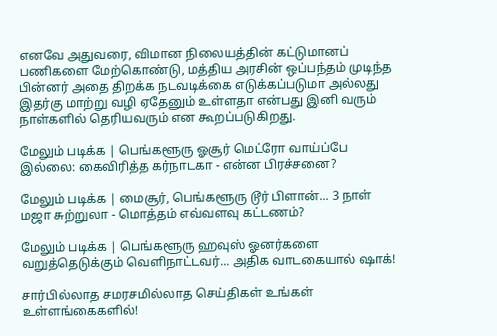எனவே அதுவரை, விமான நிலையத்தின் கட்டுமானப் பணிகளை மேற்கொண்டு, மத்திய அரசின் ஒப்பந்தம் முடிந்த பின்னர் அதை திறக்க நடவடிக்கை எடுக்கப்படுமா அல்லது இதர்கு மாற்று வழி ஏதேனும் உள்ளதா என்பது இனி வரும் நாள்களில் தெரியவரும் என கூறப்படுகிறது.

மேலும் படிக்க | பெங்களூரு ஓசூர் மெட்ரோ வாய்ப்பே இல்லை: கைவிரித்த கர்நாடகா - என்ன பிரச்சனை?

மேலும் படிக்க | மைசூர், பெங்களூரு டூர் பிளான்... 3 நாள் மஜா சுற்றுலா - மொத்தம் எவ்வளவு கட்டணம்?

மேலும் படிக்க | பெங்களூரு ஹவுஸ் ஓனர்களை வறுத்தெடுக்கும் வெளிநாட்டவர்... அதிக வாடகையால் ஷாக்!

சார்பில்லாத சமரசமில்லாத செய்திகள் உங்கள் உள்ளங்கைகளில்!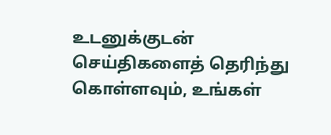உடனுக்குடன் செய்திகளைத் தெரிந்து கொள்ளவும், உங்கள்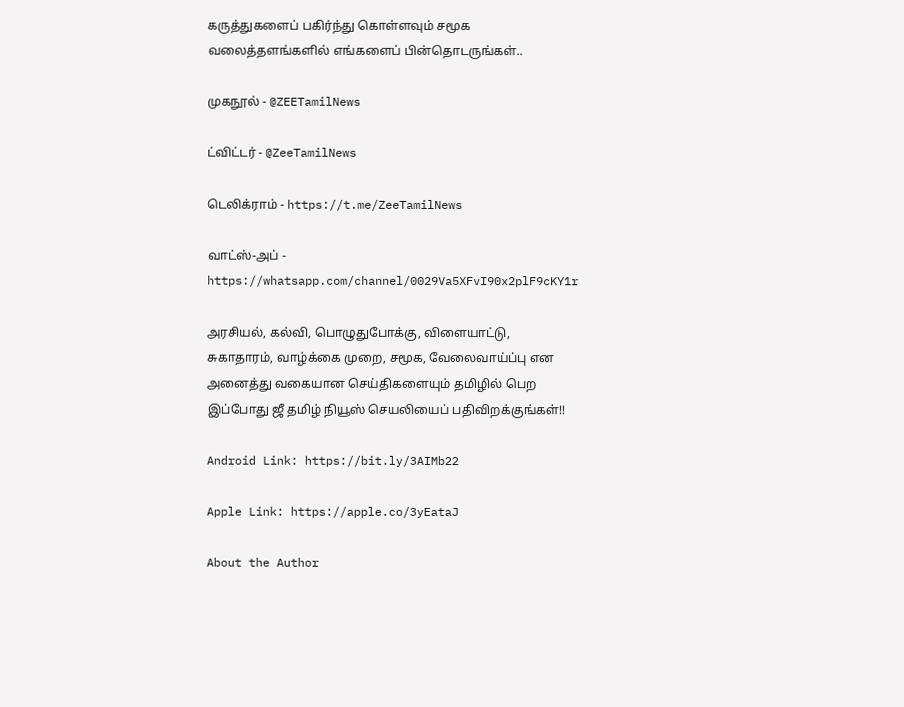கருத்துகளைப் பகிர்ந்து கொள்ளவும் சமூக வலைத்தளங்களில் எங்களைப் பின்தொடருங்கள்..

முகநூல் - @ZEETamilNews

ட்விட்டர் - @ZeeTamilNews

டெலிக்ராம் - https://t.me/ZeeTamilNews

வாட்ஸ்-அப் - https://whatsapp.com/channel/0029Va5XFvI90x2plF9cKY1r

அரசியல், கல்வி, பொழுதுபோக்கு, விளையாட்டு, சுகாதாரம், வாழ்க்கை முறை, சமூக, வேலைவாய்ப்பு என அனைத்து வகையான செய்திகளையும் தமிழில் பெற இப்போது ஜீ தமிழ் நியூஸ் செயலியைப் பதிவிறக்குங்கள்!!

Android Link: https://bit.ly/3AIMb22

Apple Link: https://apple.co/3yEataJ

About the Author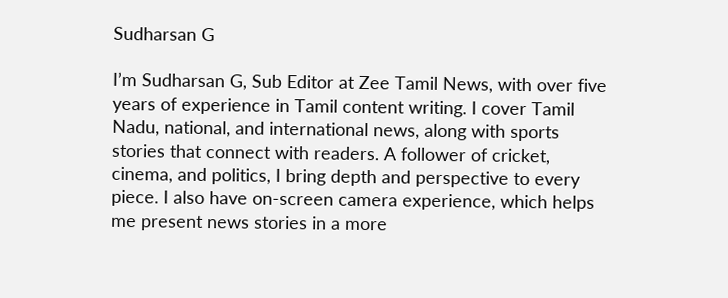Sudharsan G

I’m Sudharsan G, Sub Editor at Zee Tamil News, with over five years of experience in Tamil content writing. I cover Tamil Nadu, national, and international news, along with sports stories that connect with readers. A follower of cricket, cinema, and politics, I bring depth and perspective to every piece. I also have on-screen camera experience, which helps me present news stories in a more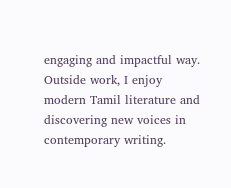engaging and impactful way. Outside work, I enjoy modern Tamil literature and discovering new voices in contemporary writing.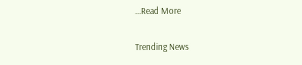...Read More

Trending News